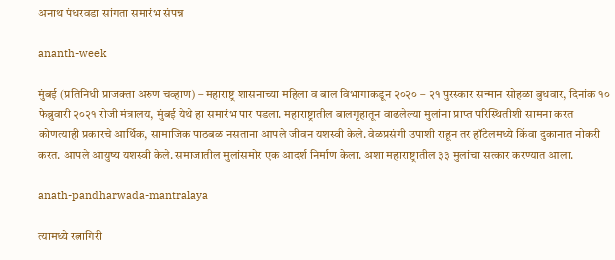अनाथ पंधरवडा सांगता समारंभ संपन्न

ananth-week

मुंबई (प्रतिनिधी प्राजक्ता अरुण चव्हाण) – महाराष्ट्र शासनाच्या महिला व बाल विभागाकडून २०२० – २१ पुरस्कार सन्मान सोहळा बुधवार, दिनांक १० फेब्रुवारी २०२१ रोजी मंत्रालय, मुंबई येथे हा समारंभ पार पडला. महाराष्ट्रातील बालगृहातून वाढलेल्या मुलांना प्राप्त परिस्थितीशी सामना करत कोणत्याही प्रकारचे आर्थिक, सामाजिक पाठबळ नसताना आपले जीवन यशस्वी केले. वेळप्रसंगी उपाशी राहून तर हॉटेलमध्ये किंवा दुकानात नोकरी करत. आपले आयुष्य यशस्वी केले. समाजातील मुलांसमोर एक आदर्श निर्माण केला. अशा महाराष्ट्रातील ३३ मुलांचा सत्कार करण्यात आला.

anath-pandharwada-mantralaya

त्यामध्ये रत्नागिरी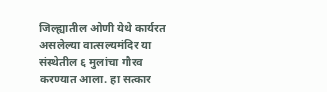जिल्ह्यातील ओणी येथे कार्यरत असलेल्या वात्सल्यमंदिर या संस्थेतील ६ मुलांचा गौरव करण्यात आला. हा सत्कार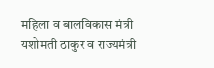महिला व बालविकास मंत्री यशोमती ठाकुर व राज्यमंत्री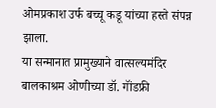ओमप्रकाश उर्फ बच्चू कडू यांच्या हस्ते संपन्न झाला.
या सन्मानात प्रामुख्याने वात्सल्यमंदिर बालकाश्रम ओणीच्या डॉ. गॉंडफ्री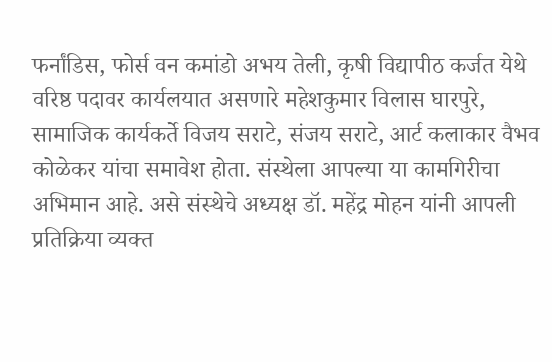फर्नांडिस, फोर्स वन कमांडो अभय तेली, कृषी विद्यापीठ कर्जत येथे वरिष्ठ पदावर कार्यलयात असणारे महेशकुमार विलास घारपुरे, सामाजिक कार्यकर्ते विजय सराटे, संजय सराटे, आर्ट कलाकार वैभव कोळेकर यांचा समावेश होता. संस्थेला आपल्या या कामगिरीचा अभिमान आहे. असे संस्थेचे अध्यक्ष डॉ. महेंद्र मोहन यांनी आपली प्रतिक्रिया व्यक्त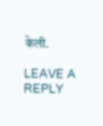केली.

LEAVE A REPLY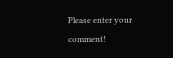Please enter your comment!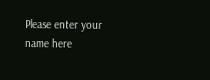Please enter your name here